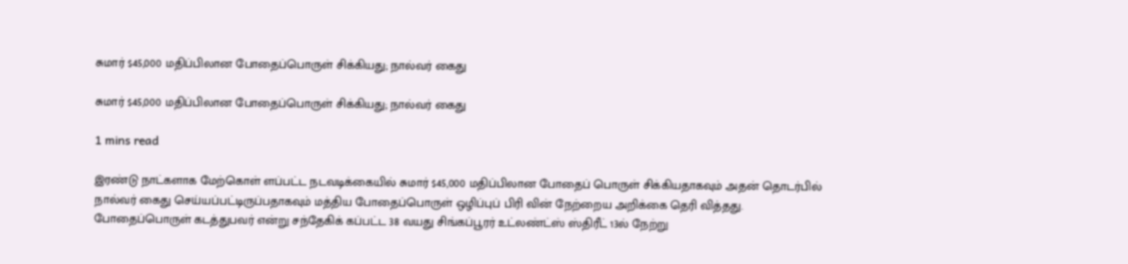சுமார் $45,000 மதிப்பிலான போதைப்பொருள் சிக்கியது; நால்வர் கைது

சுமார் $45,000 மதிப்பிலான போதைப்பொருள் சிக்கியது; நால்வர் கைது

1 mins read

இரண்டு நாட்களாக மேற்கொள் ளப்பட்ட நடவடிக்கையில் சுமார் $45,000 மதிப்பிலான போதைப் பொருள் சிக்கியதாகவும் அதன் தொடர்பில் நால்வர் கைது செய்யப்பட்டிருப்பதாகவும் மத்திய போதைப்பொருள் ஒழிப்புப் பிரி வின் நேற்றைய அறிக்கை தெரி வித்தது. போதைப்பொருள் கடத்துபவர் என்று சந்தேகிக் கப்பட்ட 38 வயது சிங்கப்பூரர் உட்லண்ட்ஸ் ஸ்திரீட் 13ல் நேற்று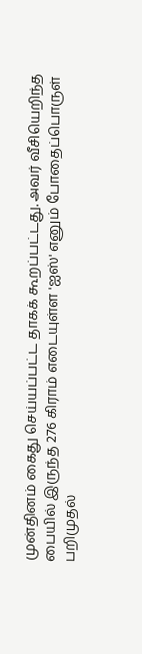முன்தினம் கைது செய்யப்பட்ட தாகக் கூறப்பட்டது. அவர் வீசியெறிந்த பையில் இருந்த 276 கிராம் எடையுள்ள 'ஐஸ்' எனும் போதைப்பொருள் பறிமுதல்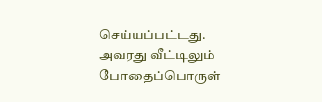செய்யப்பட்டது. அவரது வீட்டிலும் போதைப்பொருள்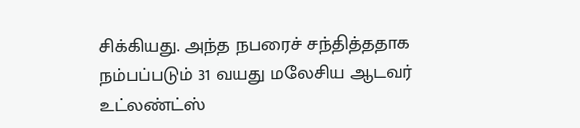சிக்கியது. அந்த நபரைச் சந்தித்ததாக நம்பப்படும் 31 வயது மலேசிய ஆடவர் உட்லண்ட்ஸ்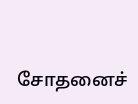சோதனைச்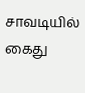சாவடியில் கைது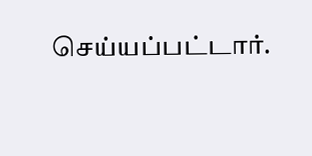செய்யப்பட்டார்.